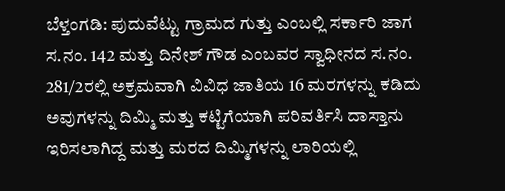ಬೆಳ್ತಂಗಡಿ: ಪುದುವೆಟ್ಟು ಗ್ರಾಮದ ಗುತ್ತು ಎಂಬಲ್ಲಿ ಸರ್ಕಾರಿ ಜಾಗ ಸ.ನಂ. 142 ಮತ್ತು ದಿನೇಶ್ ಗೌಡ ಎಂಬವರ ಸ್ವಾಧೀನದ ಸ.ನಂ. 281/2ರಲ್ಲಿ ಅಕ್ರಮವಾಗಿ ವಿವಿಧ ಜಾತಿಯ 16 ಮರಗಳನ್ನು ಕಡಿದು ಅವುಗಳನ್ನು ದಿಮ್ಮಿ ಮತ್ತು ಕಟ್ಟಿಗೆಯಾಗಿ ಪರಿವರ್ತಿಸಿ ದಾಸ್ತಾನು ಇರಿಸಲಾಗಿದ್ದ ಮತ್ತು ಮರದ ದಿಮ್ಮಿಗಳನ್ನು ಲಾರಿಯಲ್ಲಿ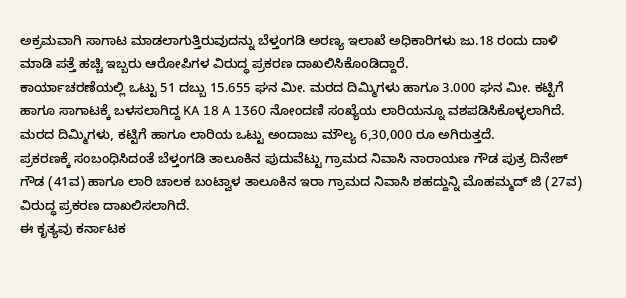ಅಕ್ರಮವಾಗಿ ಸಾಗಾಟ ಮಾಡಲಾಗುತ್ತಿರುವುದನ್ನು ಬೆಳ್ತಂಗಡಿ ಅರಣ್ಯ ಇಲಾಖೆ ಅಧಿಕಾರಿಗಳು ಜು.18 ರಂದು ದಾಳಿ ಮಾಡಿ ಪತ್ತೆ ಹಚ್ಚಿ ಇಬ್ಬರು ಆರೋಪಿಗಳ ವಿರುದ್ಧ ಪ್ರಕರಣ ದಾಖಲಿಸಿಕೊಂಡಿದ್ದಾರೆ.
ಕಾರ್ಯಾಚರಣೆಯಲ್ಲಿ ಒಟ್ಟು 51 ದಬ್ಬು 15.655 ಘನ ಮೀ. ಮರದ ದಿಮ್ಮಿಗಳು ಹಾಗೂ 3.000 ಘನ ಮೀ. ಕಟ್ಟಿಗೆ ಹಾಗೂ ಸಾಗಾಟಕ್ಕೆ ಬಳಸಲಾಗಿದ್ದ KA 18 A 1360 ನೋಂದಣಿ ಸಂಖ್ಯೆಯ ಲಾರಿಯನ್ನೂ ವಶಪಡಿಸಿಕೊಳ್ಳಲಾಗಿದೆ. ಮರದ ದಿಮ್ಮಿಗಳು, ಕಟ್ಟಿಗೆ ಹಾಗೂ ಲಾರಿಯ ಒಟ್ಟು ಅಂದಾಜು ಮೌಲ್ಯ 6,30,000 ರೂ ಅಗಿರುತ್ತದೆ.
ಪ್ರಕರಣಕ್ಕೆ ಸಂಬಂಧಿಸಿದಂತೆ ಬೆಳ್ತಂಗಡಿ ತಾಲೂಕಿನ ಪುದುವೆಟ್ಟು ಗ್ರಾಮದ ನಿವಾಸಿ ನಾರಾಯಣ ಗೌಡ ಪುತ್ರ ದಿನೇಶ್ ಗೌಡ (41ವ) ಹಾಗೂ ಲಾರಿ ಚಾಲಕ ಬಂಟ್ವಾಳ ತಾಲೂಕಿನ ಇರಾ ಗ್ರಾಮದ ನಿವಾಸಿ ಶಹದ್ದುನ್ನಿ ಮೊಹಮ್ಮದ್ ಜಿ (27ವ) ವಿರುದ್ಧ ಪ್ರಕರಣ ದಾಖಲಿಸಲಾಗಿದೆ.
ಈ ಕೃತ್ಯವು ಕರ್ನಾಟಕ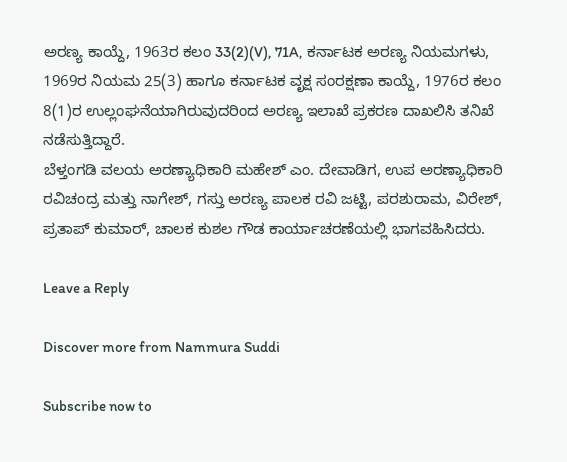ಅರಣ್ಯ ಕಾಯ್ದೆ, 1963ರ ಕಲಂ 33(2)(V), 71A, ಕರ್ನಾಟಕ ಅರಣ್ಯ ನಿಯಮಗಳು, 1969ರ ನಿಯಮ 25(3) ಹಾಗೂ ಕರ್ನಾಟಕ ವೃಕ್ಷ ಸಂರಕ್ಷಣಾ ಕಾಯ್ದೆ, 1976ರ ಕಲಂ 8(1)ರ ಉಲ್ಲಂಘನೆಯಾಗಿರುವುದರಿಂದ ಅರಣ್ಯ ಇಲಾಖೆ ಪ್ರಕರಣ ದಾಖಲಿಸಿ ತನಿಖೆ ನಡೆಸುತ್ತಿದ್ದಾರೆ.
ಬೆಳ್ತಂಗಡಿ ವಲಯ ಅರಣ್ಯಾಧಿಕಾರಿ ಮಹೇಶ್ ಎಂ. ದೇವಾಡಿಗ, ಉಪ ಅರಣ್ಯಾಧಿಕಾರಿ ರವಿಚಂದ್ರ ಮತ್ತು ನಾಗೇಶ್, ಗಸ್ತು ಅರಣ್ಯ ಪಾಲಕ ರವಿ ಜಟ್ಟಿ, ಪರಶುರಾಮ, ವಿರೇಶ್, ಪ್ರತಾಪ್ ಕುಮಾರ್, ಚಾಲಕ ಕುಶಲ ಗೌಡ ಕಾರ್ಯಾಚರಣೆಯಲ್ಲಿ ಭಾಗವಹಿಸಿದರು.

Leave a Reply

Discover more from Nammura Suddi

Subscribe now to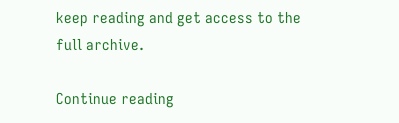keep reading and get access to the full archive.

Continue reading